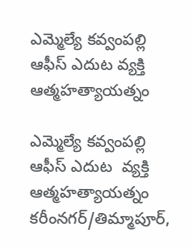ఎమ్మెల్యే కవ్వంపల్లి ఆఫీస్ ఎదుట వ్యక్తి ఆత్మహత్యాయత్నం

ఎమ్మెల్యే కవ్వంపల్లి ఆఫీస్ ఎదుట  వ్యక్తి ఆత్మహత్యాయత్నం
కరీంనగర్/తిమ్మాపూర్,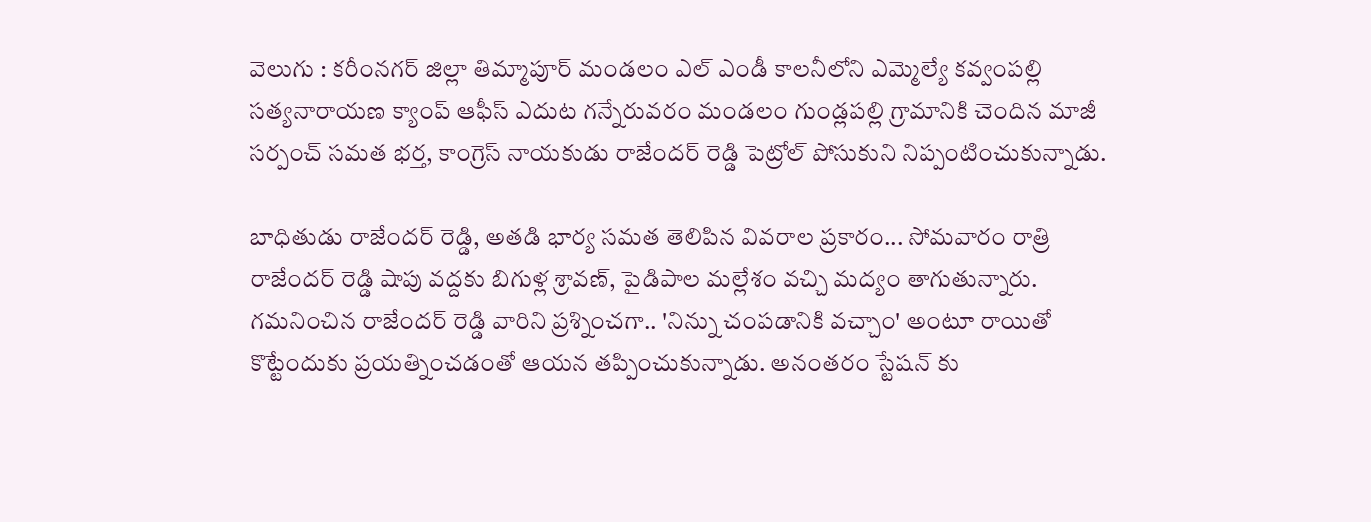వెలుగు : కరీంనగర్ జిల్లా తిమ్మాపూర్ మండలం ఎల్ ఎండీ కాలనీలోని ఎమ్మెల్యే కవ్వంపల్లి సత్యనారాయణ క్యాంప్ ఆఫీస్ ఎదుట గన్నేరువరం మండలం గుండ్లపల్లి గ్రామానికి చెందిన మాజీ సర్పంచ్ సమత భర్త, కాంగ్రెస్ నాయకుడు రాజేందర్ రెడ్డి పెట్రోల్ పోసుకుని నిప్పంటించుకున్నాడు.

బాధితుడు రాజేందర్ రెడ్డి, అతడి భార్య సమత తెలిపిన వివరాల ప్రకారం... సోమవారం రాత్రి రాజేందర్ రెడ్డి షాపు వద్దకు బిగుళ్ల శ్రావణ్, పైడిపాల మల్లేశం వచ్చి మద్యం తాగుతున్నారు. గమనించిన రాజేందర్ రెడ్డి వారిని ప్రశ్నించగా.. 'నిన్ను చంపడానికి వచ్చాం' అంటూ రాయితో కొట్టేందుకు ప్రయత్నించడంతో ఆయన తప్పించుకున్నాడు. అనంతరం స్టేషన్ కు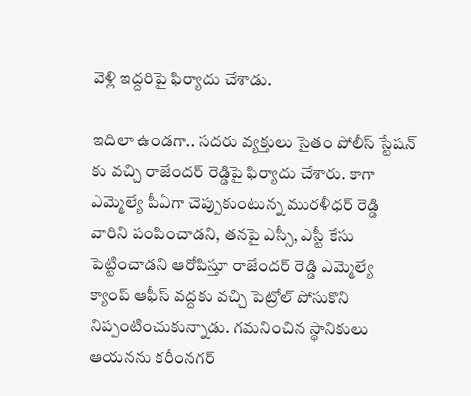వెళ్లి ఇద్దరిపై ఫిర్యాదు చేశాడు.

ఇదిలా ఉండగా.. సదరు వ్యక్తులు సైతం పోలీస్ స్టేషన్ కు వచ్చి రాజేందర్ రెడ్డిపై ఫిర్యాదు చేశారు. కాగా ఎమ్మెల్యే పీఏగా చెప్పుకుంటున్న మురళీధర్ రెడ్డి వారిని పంపించాడని, తనపై ఎస్సీ, ఎస్టీ కేసు పెట్టించాడని ఆరోపిస్తూ రాజేందర్ రెడ్డి ఎమ్మెల్యే క్యాంప్ ఆఫీస్ వద్దకు వచ్చి పెట్రోల్ పోసుకొని నిప్పంటించుకున్నాడు. గమనించిన స్థానికులు ఆయనను కరీంనగర్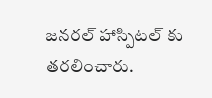జనరల్ హాస్పిటల్ కు తరలించారు.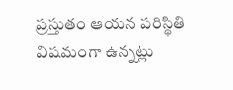ప్రస్తుతం ఆయన పరిస్థితి విషమంగా ఉన్నట్లు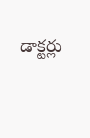డాక్టర్లు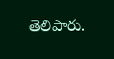తెలిపారు.